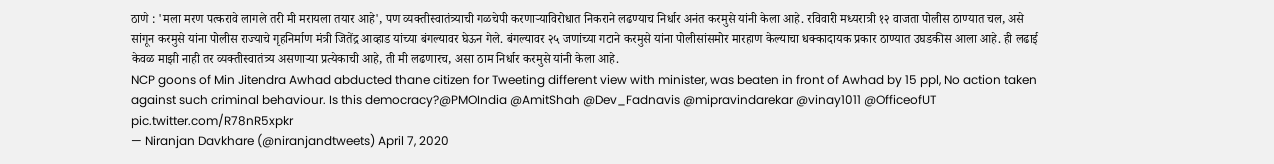ठाणे : 'मला मरण पत्करावे लागले तरी मी मरायला तयार आहे', पण व्यक्तीस्वातंत्र्याची गळचेपी करणाऱ्याविरोधात निकराने लढण्याच निर्धार अनंत करमुसे यांनी केला आहे. रविवारी मध्यरात्री १२ वाजता पोलीस ठाण्यात चल, असे सांगून करमुसे यांना पोलीस राज्याचे गृहनिर्माण मंत्री जितेंद्र आव्हाड यांच्या बंगल्यावर घेऊन गेले. बंगल्यावर २५ जणांच्या गटाने करमुसे यांना पोलीसांसमोर मारहाण केल्याचा धक्कादायक प्रकार ठाण्यात उघडकीस आला आहे. ही लढाई केवळ माझी नाही तर व्यक्तीस्वातंत्र्य असणाऱ्या प्रत्येकाची आहे, ती मी लढणारच, असा ठाम निर्धार करमुसे यांनी केला आहे.
NCP goons of Min Jitendra Awhad abducted thane citizen for Tweeting different view with minister, was beaten in front of Awhad by 15 ppl, No action taken against such criminal behaviour. Is this democracy?@PMOIndia @AmitShah @Dev_Fadnavis @mipravindarekar @vinay1011 @OfficeofUT pic.twitter.com/R78nR5xpkr
— Niranjan Davkhare (@niranjandtweets) April 7, 2020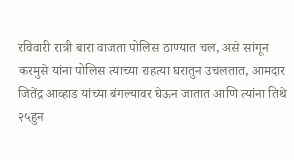रविवारी रात्री बारा वाजता पोलिस ठाण्यात चल, असे सांगून करमुसे यांना पोलिस त्याच्या राहत्या घरातुन उचलतात, आमदार जितेंद्र आव्हाड यांच्या बंगल्यावर घेऊन जातात आणि त्यांना तिथे २५हुन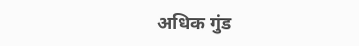अधिक गुंड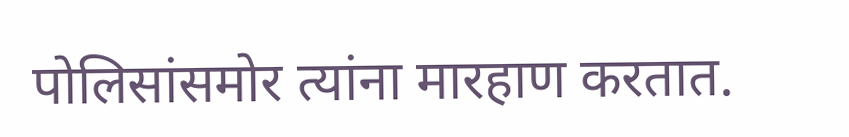पोलिसांसमोर त्यांना मारहाण करतात.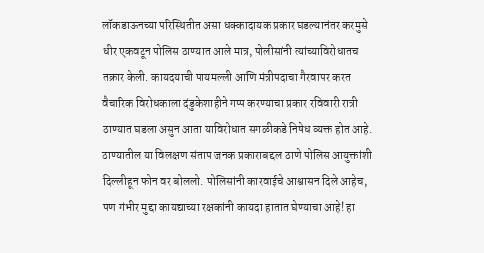लॉकडाऊनच्या परिस्थितीत असा धक्कादायक प्रकार घडल्यानंतर करमुसे धीर एकवटून पोलिस ठाण्यात आले मात्र, पोलीसांनी त्यांच्याविरोधातच तक्रार केली. कायदयाची पायमल्ली आणि मंत्रीपदाचा गैरवापर करत वैचारिक विरोधकाला दंडुकेशाहीने गप्प करण्याचा प्रकार रविवारी रात्री ठाण्यात घडला असुन आता याविरोधात सगळीकडे निषेध व्यक्त होत आहे.
ठाण्यातील या विलक्षण संताप जनक प्रकाराबद्दल ठाणे पोलिस आयुक्तांशी दिल्लीहून फोन वर बोललो. पोलिसांनी कारवाईचे आश्वासन दिले आहेच, पण गंभीर मुद्दा कायद्याच्या रक्षकांनी कायदा हातात घेण्याचा आहे! हा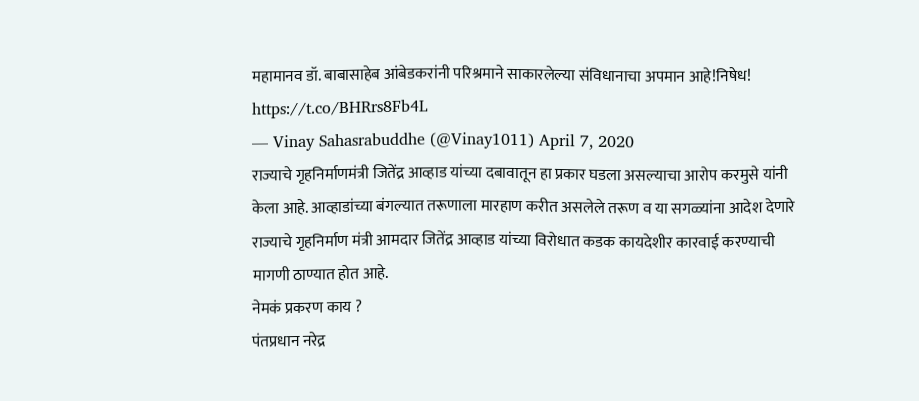महामानव डॉ. बाबासाहेब आंबेडकरांनी परिश्रमाने साकारलेल्या संविधानाचा अपमान आहे!निषेध! https://t.co/BHRrs8Fb4L
— Vinay Sahasrabuddhe (@Vinay1011) April 7, 2020
राज्याचे गृहनिर्माणमंत्री जितेंद्र आव्हाड यांच्या दबावातून हा प्रकार घडला असल्याचा आरोप करमुसे यांनी केला आहे. आव्हाडांच्या बंगल्यात तरूणाला मारहाण करीत असलेले तरूण व या सगळ्यांना आदेश देणारे राज्याचे गृहनिर्माण मंत्री आमदार जितेंद्र आव्हाड यांच्या विरोधात कडक कायदेशीर कारवाई करण्याची मागणी ठाण्यात होत आहे.
नेमकं प्रकरण काय ?
पंतप्रधान नरेद्र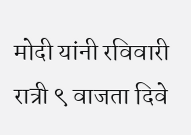मोदी यांनी रविवारी रात्री ९ वाजता दिवे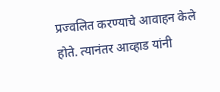प्रज्वलित करण्याचे आवाहन केले होते. त्यानंतर आव्हाड यांनी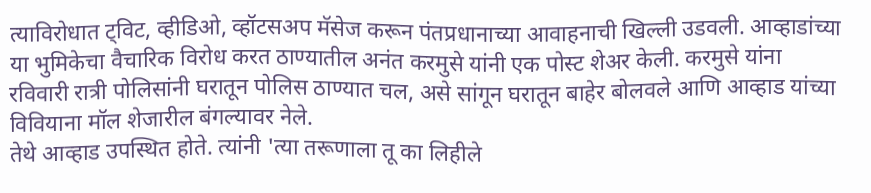त्याविरोधात ट्विट, व्हीडिओ, व्हॉटसअप मॅसेज करून पंतप्रधानाच्या आवाहनाची खिल्ली उडवली. आव्हाडांच्या या भुमिकेचा वैचारिक विरोध करत ठाण्यातील अनंत करमुसे यांनी एक पोस्ट शेअर केली. करमुसे यांना रविवारी रात्री पोलिसांनी घरातून पोलिस ठाण्यात चल, असे सांगून घरातून बाहेर बोलवले आणि आव्हाड यांच्या विवियाना मॉल शेजारील बंगल्यावर नेले.
तेथे आव्हाड उपस्थित होते. त्यांनी 'त्या तरूणाला तू का लिहीले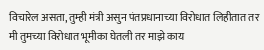विचारेल असता, तुम्ही मंत्री असुन पंतप्रधानाच्या विरोधात लिहीतात तर मी तुमच्या विरोधात भूमीका घेतली तर माझे काय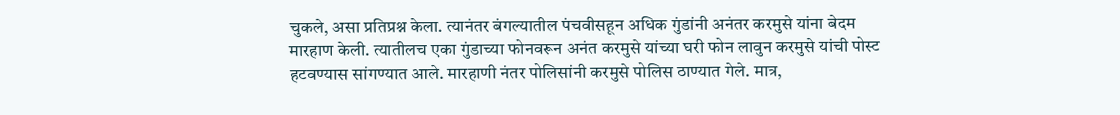चुकले, असा प्रतिप्रश्न केला. त्यानंतर बंगल्यातील पंचवीसहून अधिक गुंडांनी अनंतर करमुसे यांना बेदम मारहाण केली. त्यातीलच एका गुंडाच्या फोनवरून अनंत करमुसे यांच्या घरी फोन लावुन करमुसे यांची पोस्ट हटवण्यास सांगण्यात आले. मारहाणी नंतर पोलिसांनी करमुसे पोलिस ठाण्यात गेले. मात्र,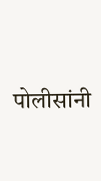पोलीसांनी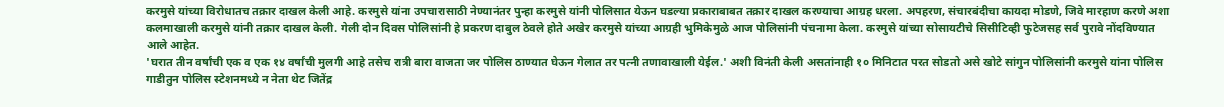करमुसे यांच्या विरोधातच तक्रार दाखल केली आहे. करमुसे यांना उपचारासाठी नेण्यानंतर पुन्हा करमुसे यांनी पोलिसात येऊन घडल्या प्रकाराबाबत तक्रार दाखल करण्याचा आग्रह धरला. अपहरण, संचारबंदीचा कायदा मोडणे, जिवे मारहाण करणे अशा कलमाखाली करमुसे यांनी तक्रार दाखल केली. गेली दोन दिवस पोलिसांनी हे प्रकरण दाबुल ठेवले होते अखेर करमुसे यांच्या आग्रही भुमिकेमुळे आज पोलिसांनी पंचनामा केला. करमुसे यांच्या सोसायटीचे सिसीटिव्ही फुटेजसह सर्व पुरावे नोंदविण्यात आले आहेत.
'घरात तीन वर्षांची एक व एक १४ वर्षांची मुलगी आहे तसेच रात्री बारा वाजता जर पोलिस ठाण्यात घेऊन गेलात तर पत्नी तणावाखाली येईल.' अशी विनंती केली असतांनाही १० मिनिटात परत सोडतो असे खोटे सांगुन पोलिसांनी करमुसे यांना पोलिस गाडीतुन पोलिस स्टेशनमध्ये न नेता थेट जितेंद्र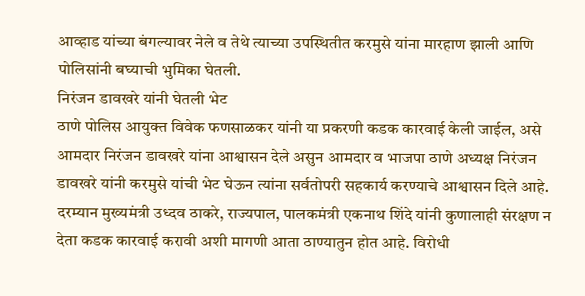आव्हाड यांच्या बंगल्यावर नेले व तेथे त्याच्या उपस्थितीत करमुसे यांना मारहाण झाली आणि पोलिसांनी बघ्याची भुमिका घेतली.
निरंजन डावखरे यांनी घेतली भेट
ठाणे पोलिस आयुक्त विवेक फणसाळकर यांनी या प्रकरणी कडक कारवाई केली जाईल, असे आमदार निरंजन डावखरे यांना आश्वासन देले असुन आमदार व भाजपा ठाणे अध्यक्ष निरंजन डावखरे यांनी करमुसे यांची भेट घेऊन त्यांना सर्वतोपरी सहकार्य करण्याचे आश्वासन दिले आहे. दरम्यान मुख्यमंत्री उध्दव ठाकरे, राज्यपाल, पालकमंत्री एकनाथ शिंदे यांनी कुणालाही संरक्षण न देता कडक कारवाई करावी अशी मागणी आता ठाण्यातुन होत आहे. विरोधी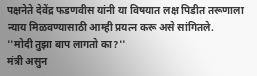पक्षनेते देवेंद्र फडणवीस यांनी या विषयात लक्ष पिडीत तरूणाला न्याय मिळवण्यासाठी आम्ही प्रयत्न करू असे सांगितले.
''मोदी तुझा बाप लागतो का?''
मंत्री असुन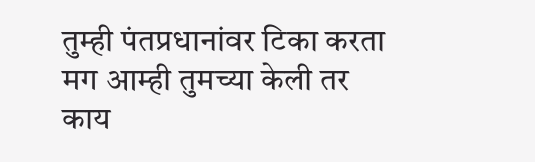तुम्ही पंतप्रधानांवर टिका करता मग आम्ही तुमच्या केली तर काय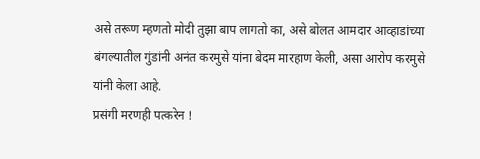असे तरूण म्हणतो मोदी तुझा बाप लागतो का, असे बोलत आमदार आव्हाडांच्या बंगल्यातील गुंडांनी अनंत करमुसे यांना बेदम मारहाण केली, असा आरोप करमुसे यांनी केला आहे.
प्रसंगी मरणही पत्करेन !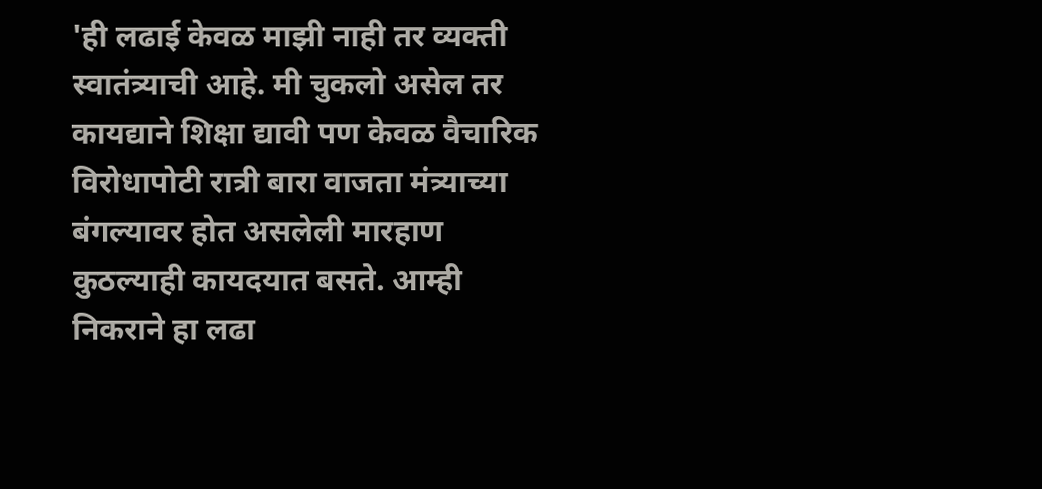'ही लढाई केवळ माझी नाही तर व्यक्ती स्वातंत्र्याची आहे. मी चुकलो असेल तर कायद्याने शिक्षा द्यावी पण केवळ वैचारिक विरोधापोटी रात्री बारा वाजता मंत्र्याच्या बंगल्यावर होत असलेली मारहाण कुठल्याही कायदयात बसते. आम्ही निकराने हा लढा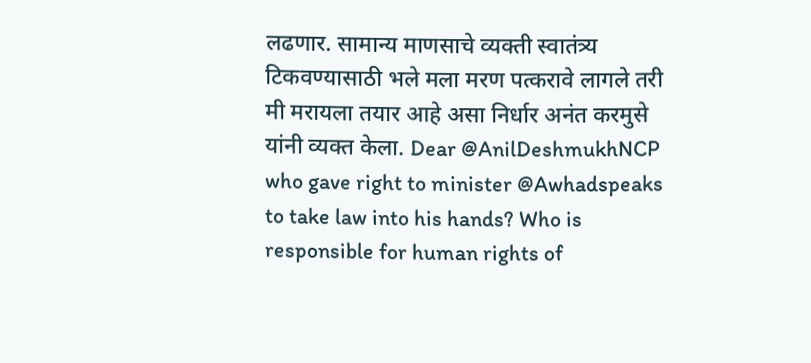लढणार. सामान्य माणसाचे व्यक्ती स्वातंत्र्य टिकवण्यासाठी भले मला मरण पत्करावे लागले तरी मी मरायला तयार आहे असा निर्धार अनंत करमुसे यांनी व्यक्त केला. Dear @AnilDeshmukhNCP who gave right to minister @Awhadspeaks to take law into his hands? Who is responsible for human rights of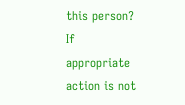this person? If appropriate action is not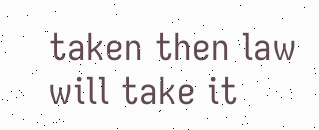taken then law will take it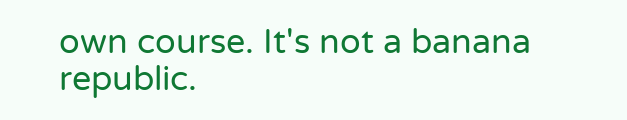own course. It's not a banana republic.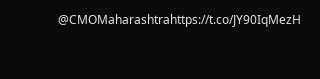@CMOMaharashtrahttps://t.co/JY90IqMezH